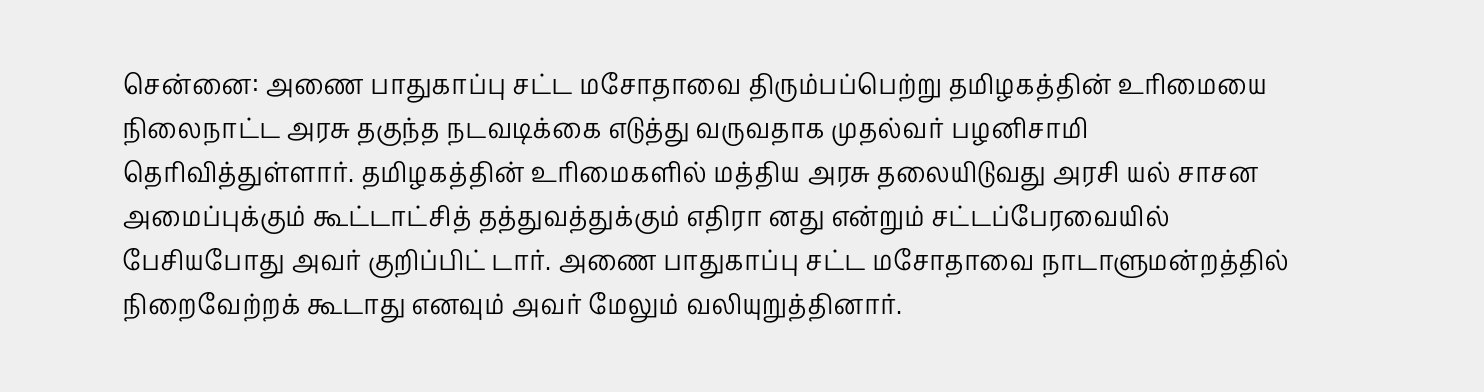சென்னை: அணை பாதுகாப்பு சட்ட மசோதாவை திரும்பப்பெற்று தமிழகத்தின் உரிமையை நிலைநாட்ட அரசு தகுந்த நடவடிக்கை எடுத்து வருவதாக முதல்வர் பழனிசாமி தெரிவித்துள்ளார். தமிழகத்தின் உரிமைகளில் மத்திய அரசு தலையிடுவது அரசி யல் சாசன அமைப்புக்கும் கூட்டாட்சித் தத்துவத்துக்கும் எதிரா னது என்றும் சட்டப்பேரவையில் பேசியபோது அவர் குறிப்பிட் டார். அணை பாதுகாப்பு சட்ட மசோதாவை நாடாளுமன்றத்தில் நிறைவேற்றக் கூடாது எனவும் அவர் மேலும் வலியுறுத்தினார்.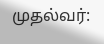முதல்வர்: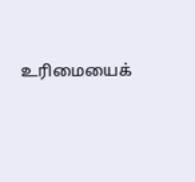உரிமையைக்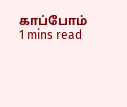காப்போம்
1 mins read